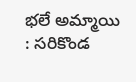భలే అమ్మాయి : సరికొండ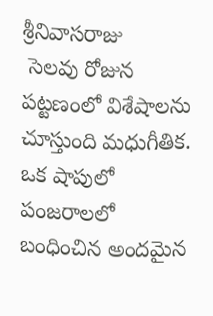శ్రీనివాసరాజు
 సెలవు రోజున పట్టణంలో విశేషాలను చూస్తుంది మధుగీతిక. ఒక షాపులో పంజరాలలో బంధించిన అందమైన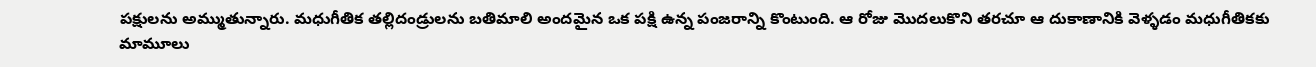పక్షులను అమ్ముతున్నారు. మధుగీతిక తల్లిదండ్రులను బతిమాలి అందమైన ఒక పక్షి ఉన్న పంజరాన్ని కొంటుంది. ఆ రోజు మొదలుకొని తరచూ ఆ దుకాణానికి వెళ్ళడం మధుగీతికకు మామూలు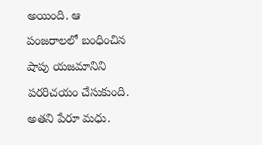అయింది. ఆ పంజరాలలో బంధించిన షాపు యజమానిని పరరిచయం చేసుకుంది. అతని పేరూ మధు.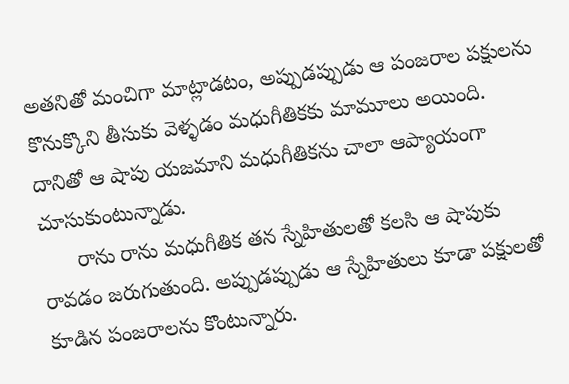అతనితో మంచిగా మాట్లాడటం, అప్పుడప్పుడు ఆ పంజరాల పక్షులను కొనుక్కొని తీసుకు వెళ్ళడం మధుగీతికకు మామూలు అయింది. దానితో ఆ షాపు యజమాని మధుగీతికను చాలా ఆప్యాయంగా చూసుకుంటున్నాడు.
      రాను రాను మధుగీతిక తన స్నేహితులతో కలసి ఆ షాపుకు రావడం జరుగుతుంది. అప్పుడప్పుడు ఆ స్నేహితులు కూడా పక్షులతో కూడిన పంజరాలను కొంటున్నారు.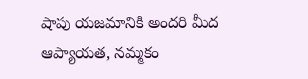షాపు యజమానికి అందరి మీద ఆప్యాయత, నమ్మకం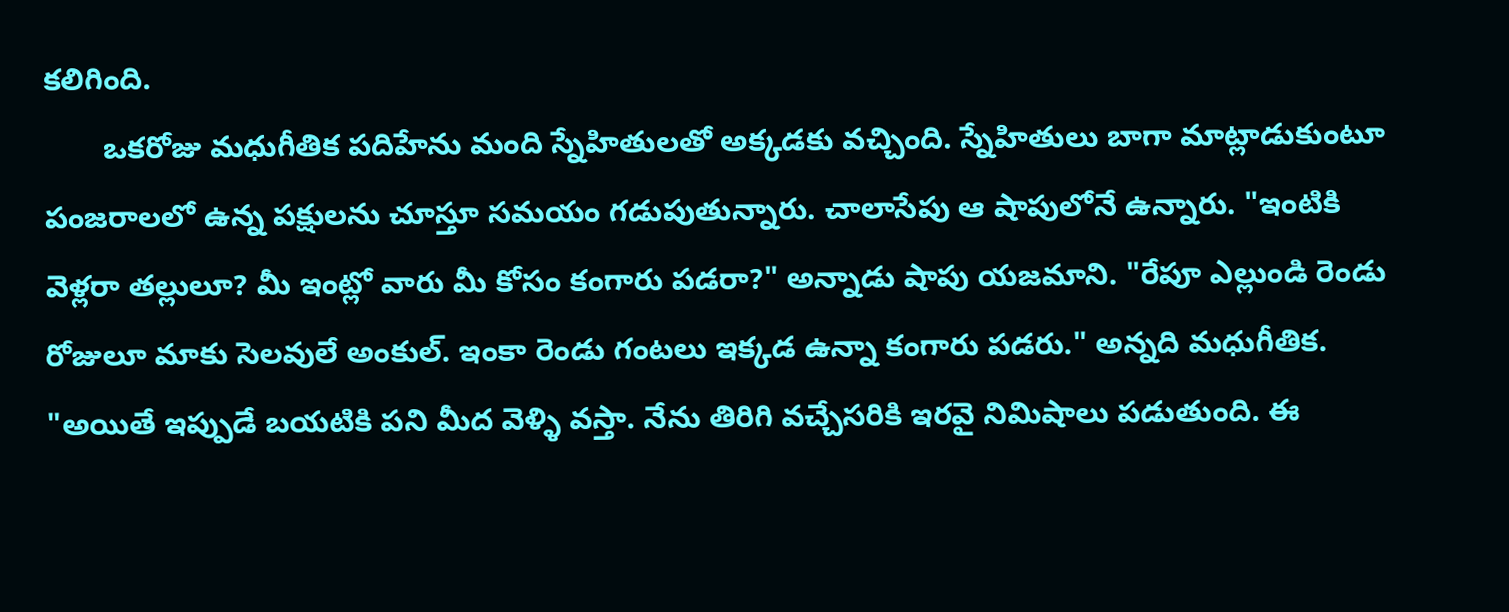కలిగింది.
       ఒకరోజు మధుగీతిక పదిహేను మంది స్నేహితులతో అక్కడకు వచ్చింది. స్నేహితులు బాగా మాట్లాడుకుంటూ పంజరాలలో ఉన్న పక్షులను చూస్తూ సమయం గడుపుతున్నారు. చాలాసేపు ఆ షాపులోనే ఉన్నారు. "ఇంటికి వెళ్లరా తల్లులూ? మీ ఇంట్లో వారు మీ కోసం కంగారు పడరా?" అన్నాడు షాపు యజమాని. "రేపూ ఎల్లుండి రెండు రోజులూ మాకు సెలవులే అంకుల్. ఇంకా రెండు గంటలు ఇక్కడ ఉన్నా కంగారు పడరు." అన్నది మధుగీతిక. "అయితే ఇప్పుడే బయటికి పని మీద వెళ్ళి వస్తా. నేను తిరిగి వచ్చేసరికి ఇరవై నిమిషాలు పడుతుంది. ఈ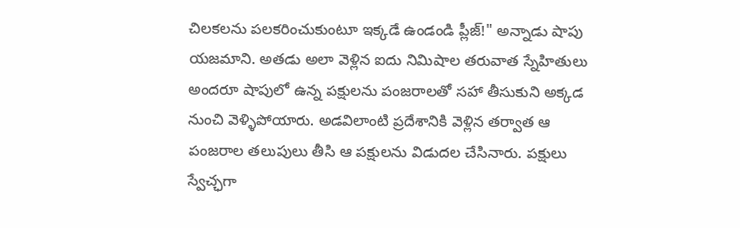చిలకలను పలకరించుకుంటూ ఇక్కడే ఉండండి ప్లీజ్!" అన్నాడు షాపు యజమాని. అతడు అలా వెళ్లిన ఐదు నిమిషాల తరువాత స్నేహితులు అందరూ షాపులో ఉన్న పక్షులను పంజరాలతో సహా తీసుకుని అక్కడ నుంచి వెళ్ళిపోయారు. అడవిలాంటి ప్రదేశానికి వెళ్లిన తర్వాత ఆ పంజరాల తలుపులు తీసి ఆ పక్షులను విడుదల చేసినారు. పక్షులు స్వేచ్ఛగా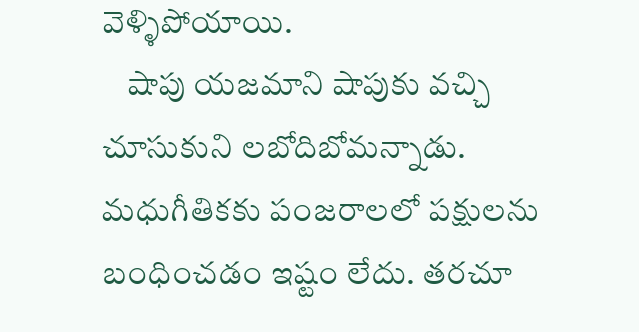వెళ్ళిపోయాయి.
    షాపు యజమాని షాపుకు వచ్చి చూసుకుని లబోదిబోమన్నాడు. మధుగీతికకు పంజరాలలో పక్షులను బంధించడం ఇష్టం లేదు. తరచూ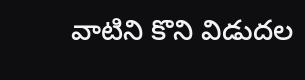వాటిని కొని విడుదల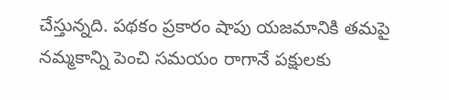చేస్తున్నది. పథకం ప్రకారం షాపు యజమానికి తమపై నమ్మకాన్ని పెంచి సమయం రాగానే పక్షులకు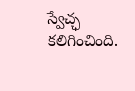స్వేచ్ఛ కలిగించింది.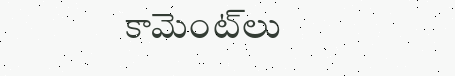కామెంట్‌లు